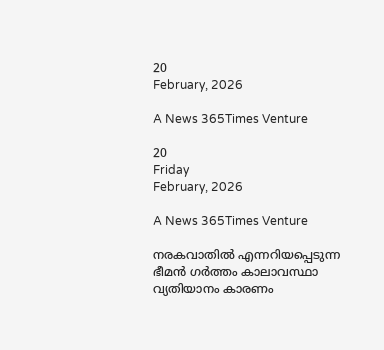20
February, 2026

A News 365Times Venture

20
Friday
February, 2026

A News 365Times Venture

നരകവാതില്‍ എന്നറിയപ്പെടുന്ന ഭീമന്‍ ഗര്‍ത്തം കാലാവസ്ഥാ വ്യതിയാനം കാരണം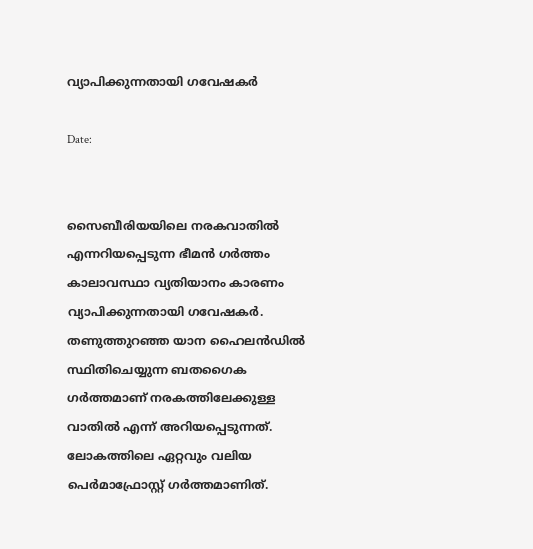വ്യാപിക്കുന്നതായി ഗവേഷകര്‍

Date:


സൈബീരിയയിലെ നരകവാതില്‍ എന്നറിയപ്പെടുന്ന ഭീമന്‍ ഗര്‍ത്തം കാലാവസ്ഥാ വ്യതിയാനം കാരണം വ്യാപിക്കുന്നതായി ഗവേഷകര്‍. തണുത്തുറഞ്ഞ യാന ഹൈലന്‍ഡില്‍ സ്ഥിതിചെയ്യുന്ന ബതഗൈക ഗര്‍ത്തമാണ് നരകത്തിലേക്കുള്ള വാതില്‍ എന്ന് അറിയപ്പെടുന്നത്. ലോകത്തിലെ ഏറ്റവും വലിയ പെര്‍മാഫ്രോസ്റ്റ് ഗര്‍ത്തമാണിത്.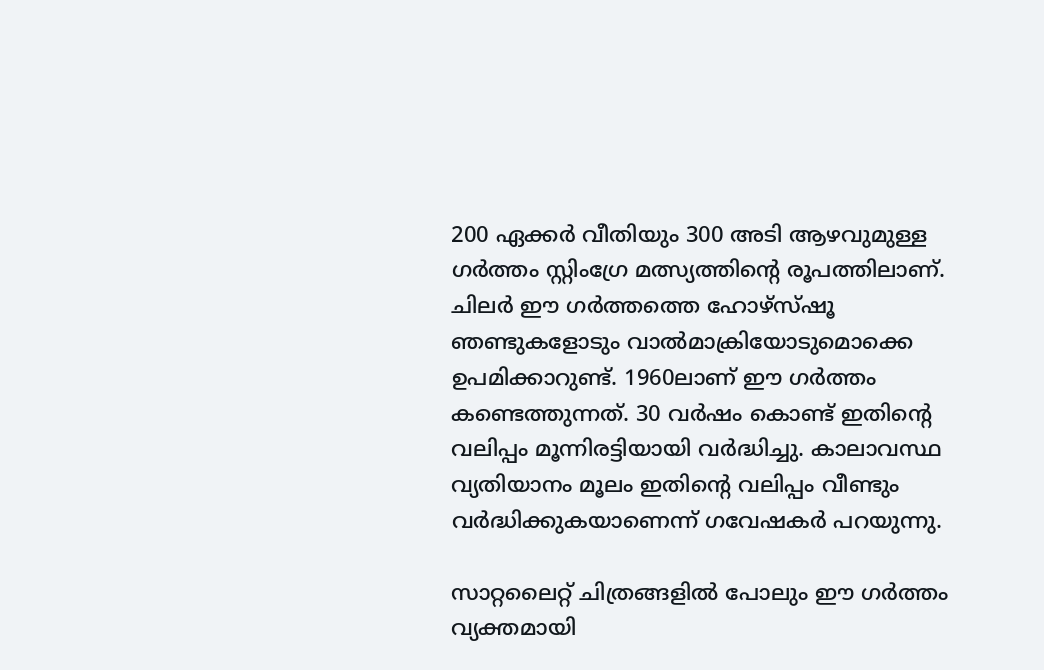200 ഏക്കര്‍ വീതിയും 300 അടി ആഴവുമുള്ള ഗര്‍ത്തം സ്റ്റിംഗ്രേ മത്സ്യത്തിന്റെ രൂപത്തിലാണ്. ചിലര്‍ ഈ ഗര്‍ത്തത്തെ ഹോഴ്സ്ഷൂ ഞണ്ടുകളോടും വാല്‍മാക്രിയോടുമൊക്കെ ഉപമിക്കാറുണ്ട്. 1960ലാണ് ഈ ഗര്‍ത്തം കണ്ടെത്തുന്നത്. 30 വര്‍ഷം കൊണ്ട് ഇതിന്റെ വലിപ്പം മൂന്നിരട്ടിയായി വര്‍ദ്ധിച്ചു. കാലാവസ്ഥ വ്യതിയാനം മൂലം ഇതിന്റെ വലിപ്പം വീണ്ടും വര്‍ദ്ധിക്കുകയാണെന്ന് ഗവേഷകര്‍ പറയുന്നു.

സാറ്റലൈറ്റ് ചിത്രങ്ങളില്‍ പോലും ഈ ഗര്‍ത്തം വ്യക്തമായി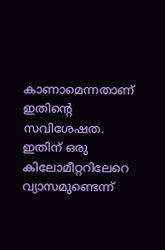കാണാമെന്നതാണ് ഇതിന്റെ സവിശേഷത. ഇതിന് ഒരു കിലോമീറ്ററിലേറെ വ്യാസമുണ്ടെന്ന്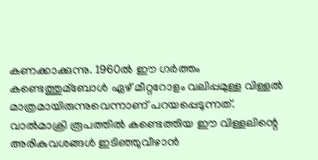കണക്കാക്കുന്നു. 1960ല്‍ ഈ ഗര്‍ത്തം കണ്ടെത്തുമ്‌ബോള്‍ ഏഴ് മീറ്ററോളം വലിപ്പമുള്ള വിള്ളല്‍ മാത്രമായിരുന്നുവെന്നാണ് പറയപ്പെടുന്നത്. വാല്‍മാക്രി രൂപത്തില്‍ കണ്ടെത്തിയ ഈ വിള്ളലിന്റെ അരികുവശങ്ങള്‍ ഇടിഞ്ഞുവീഴാന്‍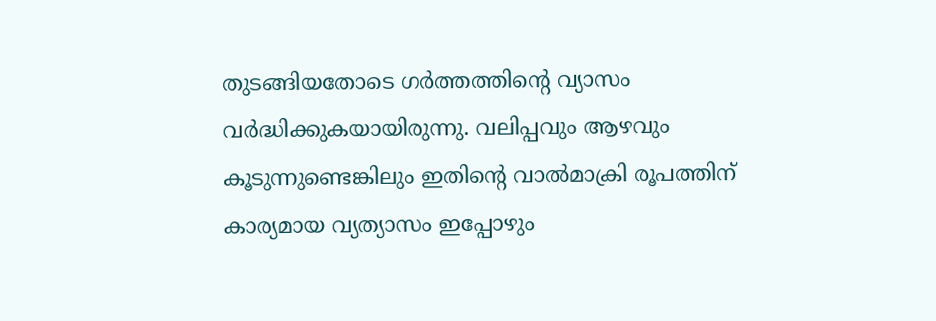തുടങ്ങിയതോടെ ഗര്‍ത്തത്തിന്റെ വ്യാസം വര്‍ദ്ധിക്കുകയായിരുന്നു. വലിപ്പവും ആഴവും കൂടുന്നുണ്ടെങ്കിലും ഇതിന്റെ വാല്‍മാക്രി രൂപത്തിന് കാര്യമായ വ്യത്യാസം ഇപ്പോഴും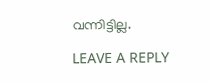വന്നിട്ടില്ല.

LEAVE A REPLY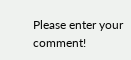Please enter your comment!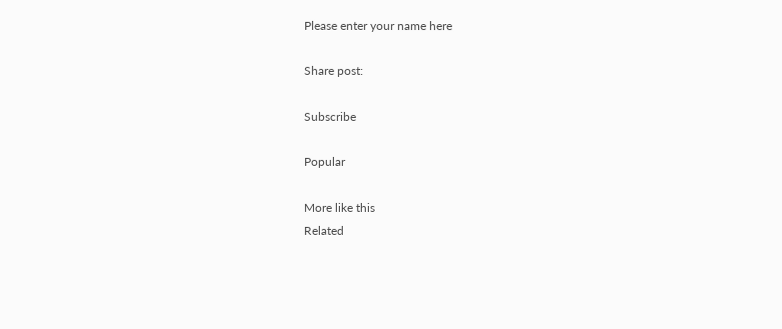Please enter your name here

Share post:

Subscribe

Popular

More like this
Related